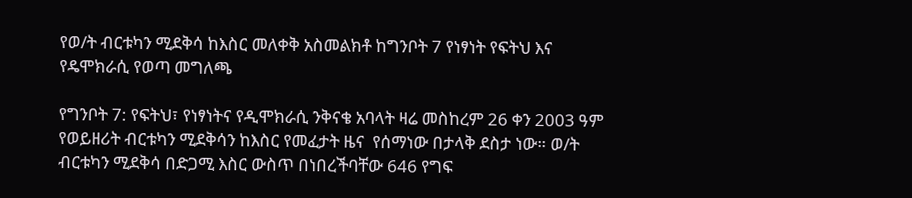የወ/ት ብርቱካን ሚደቅሳ ከእስር መለቀቅ አስመልክቶ ከግንቦት 7 የነፃነት የፍትህ እና የዴሞክራሲ የወጣ መግለጫ

የግንቦት 7: የፍትህ፣ የነፃነትና የዲሞክራሲ ንቅናቄ አባላት ዛሬ መስከረም 26 ቀን 2003 ዓም የወይዘሪት ብርቱካን ሚደቅሳን ከእስር የመፈታት ዜና  የሰማነው በታላቅ ደስታ ነው። ወ/ት ብርቱካን ሚደቅሳ በድጋሚ እስር ውስጥ በነበረችባቸው 646 የግፍ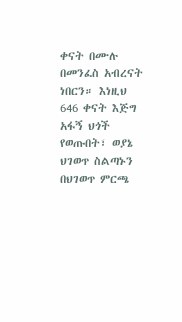ቀናት በሙሉ በመንፈስ አብረናት ነበርን። እነዚህ 646 ቀናት እጅግ አፋኝ ህጎች የወጡበት፣ ወያኔ ህገወጥ ስልጣኑን በህገወጥ ምርጫ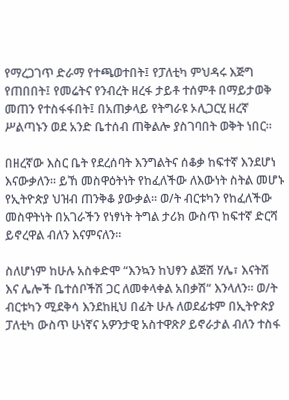የማረጋገጥ ድራማ የተጫወተበት፤ የፓለቲካ ምህዳሩ እጅግ የጠበበት፤ የመሬትና የንብረት ዘረፋ ታይቶ ተሰምቶ በማይታወቅ መጠን የተስፋፋበት፤ በአጠቃላይ የትግራዩ ኦሊጋርሂ ዘረኛ ሥልጣኑን ወደ አንድ ቤተሰብ ጠቅልሎ ያስገባበት ወቅት ነበር።

በዘረኛው እስር ቤት የደረሰባት እንግልትና ሰቆቃ ከፍተኛ እንደሆነ እናውቃለን። ይኸ መስዋዕትነት የከፈለችው ለእውነት ስትል መሆኑ የኢትዮጵያ ህዝብ ጠንቅቆ ያውቃል። ወ/ት ብርቱካን የከፈለችው መስዋትነት በአገራችን የነፃነት ትግል ታሪክ ውስጥ ከፍተኛ ድርሻ ይኖረዋል ብለን እናምናለን።

ስለሆነም ከሁሉ አስቀድሞ “እንኳን ከህፃን ልጅሽ ሃሌ፣ እናትሽ እና ሌሎች ቤተሰቦችሽ ጋር ለመቀላቀል አበቃሽ“ እንላለን። ወ/ት ብርቱካን ሚደቅሳ እንደከዚህ በፊት ሁሉ ለወደፊቱም በኢትዮጵያ ፓለቲካ ውስጥ ሁነኛና አዎንታዊ አስተዋጽዖ ይኖራታል ብለን ተስፋ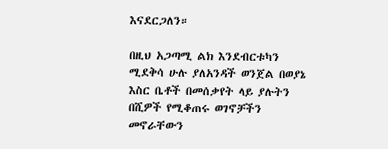እናደርጋለን።

በዚህ አጋጣሚ ልክ እንደብርቱካን ሚደቅሳ ሁሉ ያለአንዳች ወንጀል በወያኔ እስር ቤቶች በመሰቃየት ላይ ያሉትን በሺዎች የሚቆጠሩ ወገኖቻችን መኖራቸውን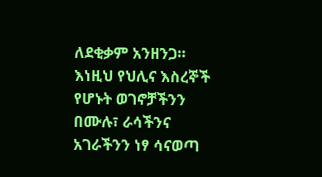ለደቂቃም አንዘንጋ። እነዚህ የህሊና እስረኞች የሆኑት ወገኖቻችንን በሙሉ፣ ራሳችንና አገራችንን ነፃ ሳናወጣ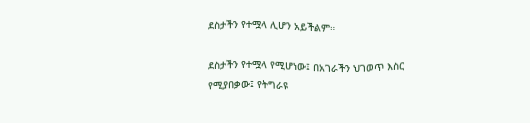ደስታችን የተሟላ ሊሆን አይችልም።

ደስታችን የተሟላ የሚሆነው፤ በአገራችን ህገወጥ እስር የሚያበቃው፤ የትግራዩ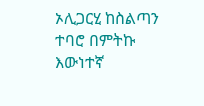ኦሊጋርሂ ከስልጣን ተባሮ በምትኩ እውነተኛ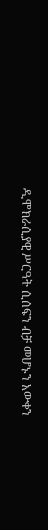ዲሞክራሲያዊ ሥርዓት ሲሰፍን ብቻ መሆኑን አውቀን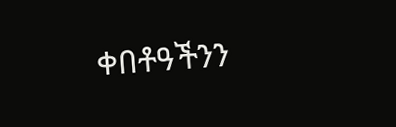ቀበቶዓችንን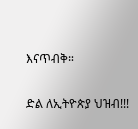እናጥብቅ።

ድል ለኢትዮጵያ ህዝብ!!!